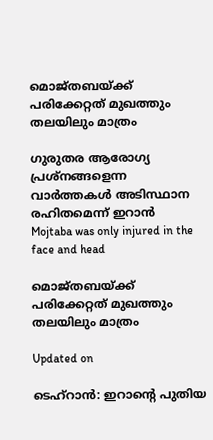മൊജ്തബയ്ക്ക് പരിക്കേറ്റത് മുഖത്തും തലയിലും മാത്രം

ഗുരുതര ആരോഗ്യ പ്രശ്നങ്ങളെന്ന വാർത്തകൾ അടിസ്ഥാന രഹിതമെന്ന് ഇറാൻ
Mojtaba was only injured in the face and head

മൊജ്തബയ്ക്ക് പരിക്കേറ്റത് മുഖത്തും തലയിലും മാത്രം

Updated on

ടെഹ്റാൻ: ഇറാന്‍റെ പുതിയ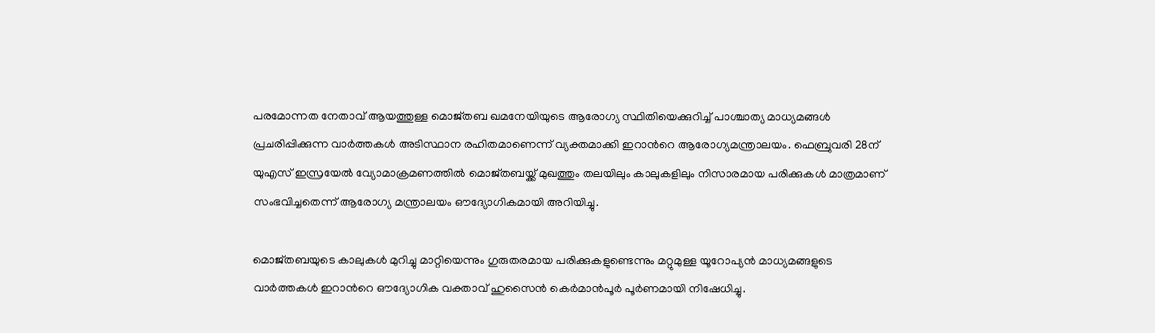പരമോന്നത നേതാവ് ആയത്തുള്ള മൊജ്തബ ഖമനേയിയുടെ ആരോഗ്യ സ്ഥിതിയെക്കുറിച്ച് പാശ്ചാത്യ മാധ്യമങ്ങൾ പ്രചരിപ്പിക്കുന്ന വാർത്തകൾ അടിസ്ഥാന രഹിതമാണെന്ന് വ്യക്തമാക്കി ഇറാന്‍റെ ആരോഗ്യമന്ത്രാലയം. ഫെബ്രുവരി 28ന് യുഎസ് ഇസ്രയേൽ വ്യോമാക്രമണത്തിൽ മൊജ്തബയ്ക്ക് മുഖത്തും തലയിലും കാലുകളിലും നിസാരമായ പരിക്കുകൾ മാത്രമാണ് സംഭവിച്ചതെന്ന് ആരോഗ്യ മന്ത്രാലയം ഔദ്യോഗികമായി അറിയിച്ചു.

മൊജ്തബയുടെ കാലുകൾ മുറിച്ചു മാറ്റിയെന്നും ഗുരുതരമായ പരിക്കുകളുണ്ടെന്നും മറ്റുമുള്ള യൂറോപ്യൻ മാധ്യമങ്ങളുടെ വാർത്തകൾ ഇറാന്‍റെ ഔദ്യോഗിക വക്താവ് ഹുസൈൻ കെർമാൻപൂർ പൂർണമായി നിഷേധിച്ചു.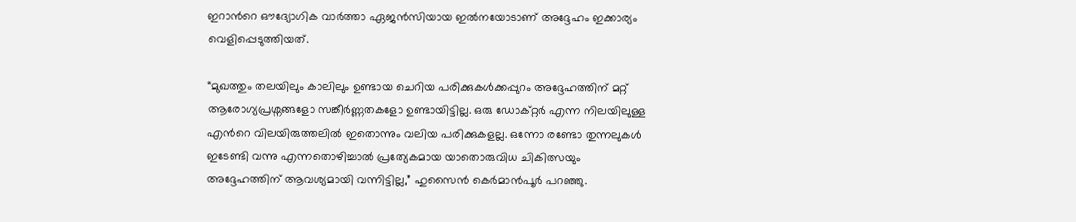ഇറാന്‍റെ ഔദ്യോഗിക വാർത്താ ഏജൻസിയായ ഇൽനയോടാണ് അദ്ദേഹം ഇക്കാര്യം വെളിപ്പെടുത്തിയത്.

“മുഖത്തും തലയിലും കാലിലും ഉണ്ടായ ചെറിയ പരിക്കുകൾക്കപ്പുറം അദ്ദേഹത്തിന് മറ്റ് ആരോഗ്യപ്രശ്നങ്ങളോ സങ്കീർണ്ണതകളോ ഉണ്ടായിട്ടില്ല. ഒരു ഡോക്റ്റർ എന്ന നിലയിലുള്ള എന്‍റെ വിലയിരുത്തലിൽ ഇതൊന്നും വലിയ പരിക്കുകളല്ല. ഒന്നോ രണ്ടോ തുന്നലുകൾ ഇടേണ്ടി വന്നു എന്നതൊഴിച്ചാൽ പ്രത്യേകമായ യാതൊരുവിധ ചികിത്സയും അദ്ദേഹത്തിന് ആവശ്യമായി വന്നിട്ടില്ല,” ഹുസൈൻ കെർമാൻപൂർ പറഞ്ഞു.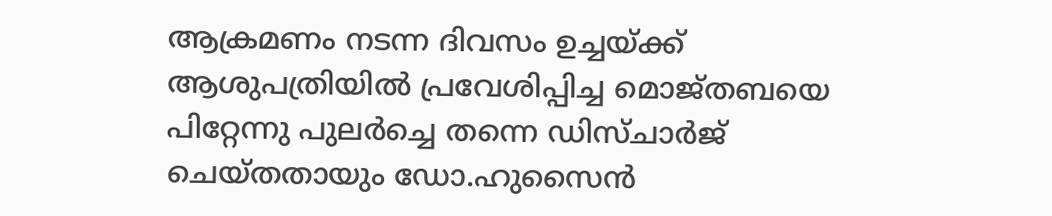ആക്രമണം നടന്ന ദിവസം ഉച്ചയ്ക്ക് ആശുപത്രിയിൽ പ്രവേശിപ്പിച്ച മൊജ്തബയെ പിറ്റേന്നു പുലർച്ചെ തന്നെ ഡിസ്ചാർജ് ചെയ്തതായും ഡോ.ഹുസൈൻ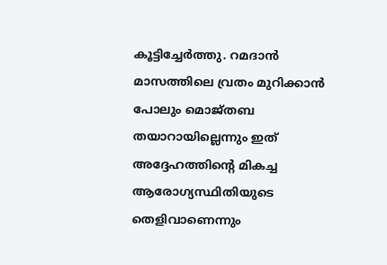കൂട്ടിച്ചേർത്തു. റമദാൻ മാസത്തിലെ വ്രതം മുറിക്കാൻ പോലും മൊജ്തബ തയാറായില്ലെന്നും ഇത് അദ്ദേഹത്തിന്‍റെ മികച്ച ആരോഗ്യസ്ഥിതിയുടെ തെളിവാണെന്നും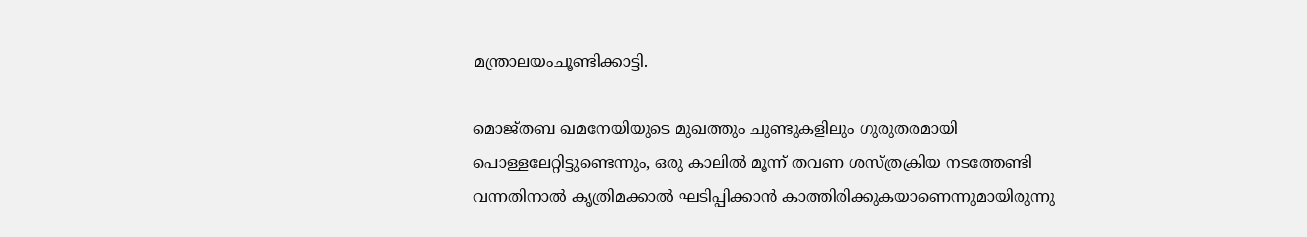മന്ത്രാലയംചൂണ്ടിക്കാട്ടി.

മൊജ്തബ ഖമനേയിയുടെ മുഖത്തും ചുണ്ടുകളിലും ഗുരുതരമായി പൊള്ളലേറ്റിട്ടുണ്ടെന്നും, ഒരു കാലിൽ മൂന്ന് തവണ ശസ്ത്രക്രിയ നടത്തേണ്ടി വന്നതിനാൽ കൃത്രിമക്കാൽ ഘടിപ്പിക്കാൻ കാത്തിരിക്കുകയാണെന്നുമായിരുന്നു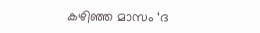കഴിഞ്ഞ മാസം ‘ദ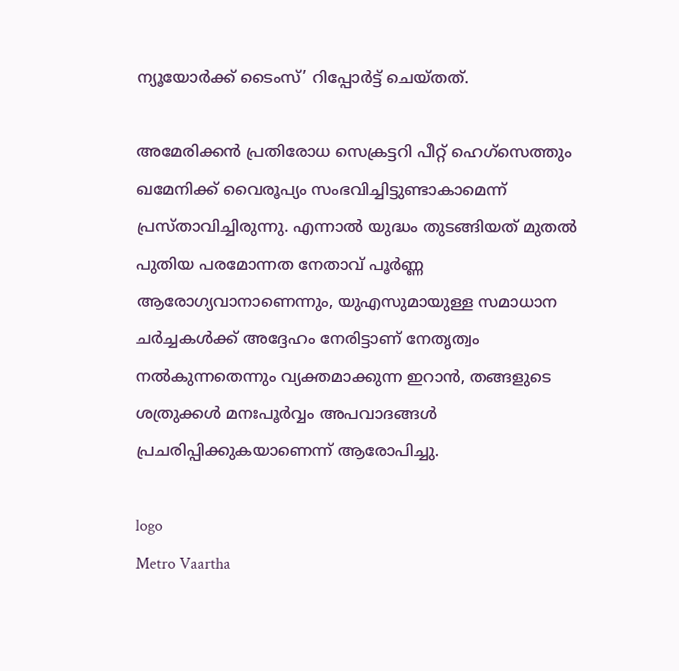ന്യൂയോർക്ക് ടൈംസ്’ റിപ്പോർട്ട് ചെയ്തത്.

അമേരിക്കൻ പ്രതിരോധ സെക്രട്ടറി പീറ്റ് ഹെഗ്സെത്തും ഖമേനിക്ക് വൈരൂപ്യം സംഭവിച്ചിട്ടുണ്ടാകാമെന്ന് പ്രസ്താവിച്ചിരുന്നു. എന്നാൽ യുദ്ധം തുടങ്ങിയത് മുതൽ പുതിയ പരമോന്നത നേതാവ് പൂർണ്ണ ആരോഗ്യവാനാണെന്നും, യുഎസുമായുള്ള സമാധാന ചർച്ചകൾക്ക് അദ്ദേഹം നേരിട്ടാണ് നേതൃത്വം നൽകുന്നതെന്നും വ്യക്തമാക്കുന്ന ഇറാൻ, തങ്ങളുടെ ശത്രുക്കൾ മനഃപൂർവ്വം അപവാദങ്ങൾ പ്രചരിപ്പിക്കുകയാണെന്ന് ആരോപിച്ചു.

logo
Metro Vaartha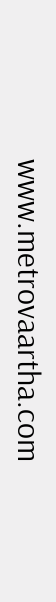www.metrovaartha.com